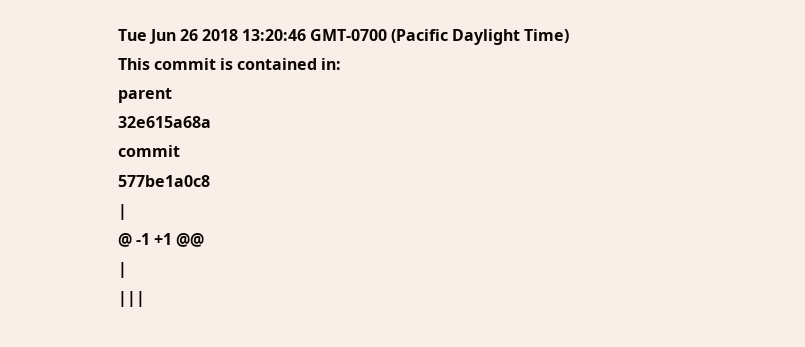Tue Jun 26 2018 13:20:46 GMT-0700 (Pacific Daylight Time)
This commit is contained in:
parent
32e615a68a
commit
577be1a0c8
|
@ -1 +1 @@
|
|||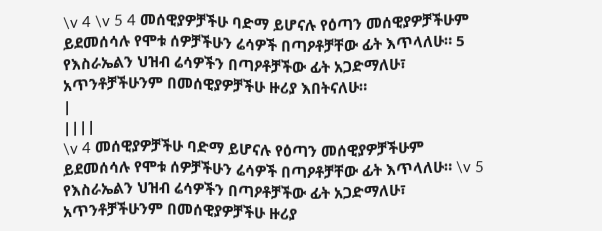\v 4 \v 5 4 መሰዊያዎቻችሁ ባድማ ይሆናሉ የዕጣን መሰዊያዎቻችሁም ይደመሰሳሉ የሞቱ ሰዎቻችሁን ሬሳዎች በጣዖቶቻቸው ፊት እጥላለሁ። 5 የእስራኤልን ህዝብ ሬሳዎችን በጣዖቶቻችው ፊት አጋድማለሁ፣ አጥንቶቻችሁንም በመሰዊያዎቻችሁ ዙሪያ እበትናለሁ።
|
||||
\v 4 መሰዊያዎቻችሁ ባድማ ይሆናሉ የዕጣን መሰዊያዎቻችሁም ይደመሰሳሉ የሞቱ ሰዎቻችሁን ሬሳዎች በጣዖቶቻቸው ፊት እጥላለሁ። \v 5 የእስራኤልን ህዝብ ሬሳዎችን በጣዖቶቻችው ፊት አጋድማለሁ፣ አጥንቶቻችሁንም በመሰዊያዎቻችሁ ዙሪያ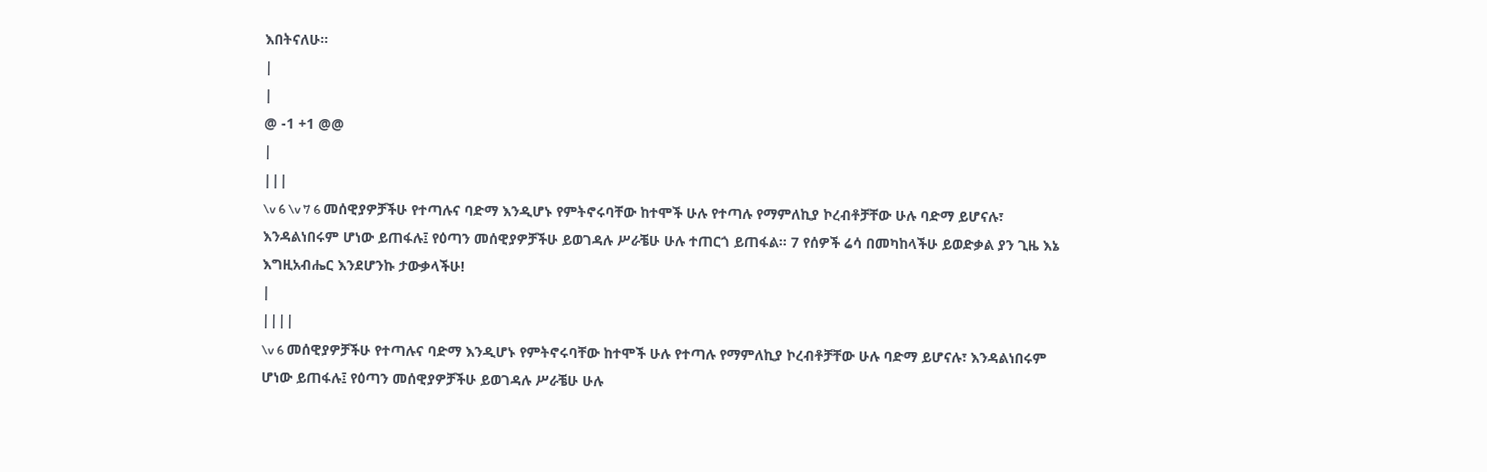እበትናለሁ።
|
|
@ -1 +1 @@
|
|||
\v 6 \v 7 6 መሰዊያዎቻችሁ የተጣሉና ባድማ እንዲሆኑ የምትኖሩባቸው ከተሞች ሁሉ የተጣሉ የማምለኪያ ኮረብቶቻቸው ሁሉ ባድማ ይሆናሉ፣ እንዳልነበሩም ሆነው ይጠፋሉ፤ የዕጣን መሰዊያዎቻችሁ ይወገዳሉ ሥራቼሁ ሁሉ ተጠርጎ ይጠፋል። 7 የሰዎች ሬሳ በመካከላችሁ ይወድቃል ያን ጊዜ እኔ እግዚአብሔር እንደሆንኩ ታውቃላችሁ!
|
||||
\v 6 መሰዊያዎቻችሁ የተጣሉና ባድማ እንዲሆኑ የምትኖሩባቸው ከተሞች ሁሉ የተጣሉ የማምለኪያ ኮረብቶቻቸው ሁሉ ባድማ ይሆናሉ፣ እንዳልነበሩም ሆነው ይጠፋሉ፤ የዕጣን መሰዊያዎቻችሁ ይወገዳሉ ሥራቼሁ ሁሉ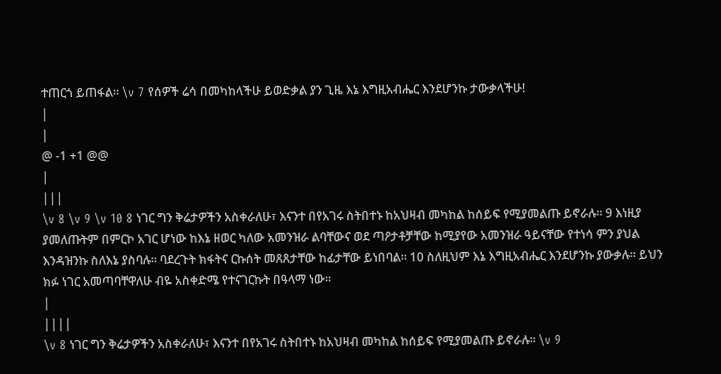ተጠርጎ ይጠፋል። \v 7 የሰዎች ሬሳ በመካከላችሁ ይወድቃል ያን ጊዜ እኔ እግዚአብሔር እንደሆንኩ ታውቃላችሁ!
|
|
@ -1 +1 @@
|
|||
\v 8 \v 9 \v 10 8 ነገር ግን ቅሬታዎችን አስቀራለሁ፣ እናንተ በየአገሩ ስትበተኑ ከአህዛብ መካከል ከሰይፍ የሚያመልጡ ይኖራሉ። 9 እነዚያ ያመለጡትም በምርኮ አገር ሆነው ከእኔ ዘወር ካለው አመንዝራ ልባቸውና ወደ ጣዖታቶቻቸው ከሚያየው አመንዝራ ዓይናቸው የተነሳ ምን ያህል እንዳዝንኩ ስለእኔ ያስባሉ። ባደረጉት ክፋትና ርኩሰት መጸጸታቸው ከፊታቸው ይነበባል። 10 ስለዚህም እኔ እግዚአብሔር እንደሆንኩ ያውቃሉ። ይህን ክፉ ነገር አመጣባቸዋለሁ ብዬ አስቀድሜ የተናገርኩት በዓላማ ነው።
|
||||
\v 8 ነገር ግን ቅሬታዎችን አስቀራለሁ፣ እናንተ በየአገሩ ስትበተኑ ከአህዛብ መካከል ከሰይፍ የሚያመልጡ ይኖራሉ። \v 9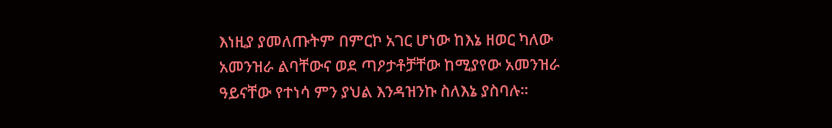እነዚያ ያመለጡትም በምርኮ አገር ሆነው ከእኔ ዘወር ካለው አመንዝራ ልባቸውና ወደ ጣዖታቶቻቸው ከሚያየው አመንዝራ ዓይናቸው የተነሳ ምን ያህል እንዳዝንኩ ስለእኔ ያስባሉ።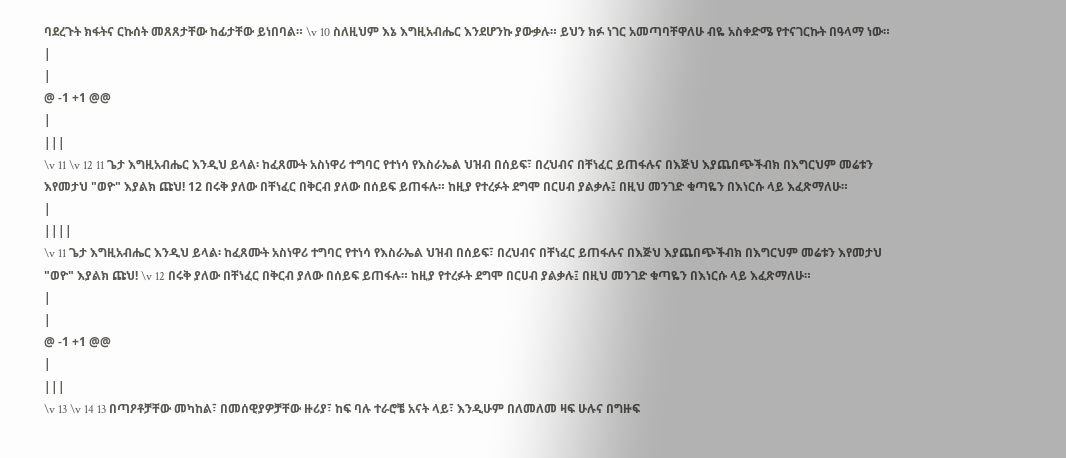ባደረጉት ክፋትና ርኩሰት መጸጸታቸው ከፊታቸው ይነበባል። \v 10 ስለዚህም እኔ እግዚአብሔር እንደሆንኩ ያውቃሉ። ይህን ክፉ ነገር አመጣባቸዋለሁ ብዬ አስቀድሜ የተናገርኩት በዓላማ ነው።
|
|
@ -1 +1 @@
|
|||
\v 11 \v 12 11 ጌታ እግዚአብሔር እንዲህ ይላል፡ ከፈጸሙት አስነዋሪ ተግባር የተነሳ የእስራኤል ህዝብ በሰይፍ፣ በረህብና በቸነፈር ይጠፋሉና በእጅህ እያጨበጭችብክ በእግርህም መሬቱን እየመታህ "ወዮ" እያልክ ጩህ! 12 በሩቅ ያለው በቸነፈር በቅርብ ያለው በሰይፍ ይጠፋሉ። ከዚያ የተረፉት ደግሞ በርሀብ ያልቃሉ፤ በዚህ መንገድ ቁጣዬን በእነርሱ ላይ እፈጽማለሁ።
|
||||
\v 11 ጌታ እግዚአብሔር እንዲህ ይላል፡ ከፈጸሙት አስነዋሪ ተግባር የተነሳ የእስራኤል ህዝብ በሰይፍ፣ በረህብና በቸነፈር ይጠፋሉና በእጅህ እያጨበጭችብክ በእግርህም መሬቱን እየመታህ "ወዮ" እያልክ ጩህ! \v 12 በሩቅ ያለው በቸነፈር በቅርብ ያለው በሰይፍ ይጠፋሉ። ከዚያ የተረፉት ደግሞ በርሀብ ያልቃሉ፤ በዚህ መንገድ ቁጣዬን በእነርሱ ላይ እፈጽማለሁ።
|
|
@ -1 +1 @@
|
|||
\v 13 \v 14 13 በጣዖቶቻቸው መካከል፣ በመሰዊያዎቻቸው ዙሪያ፣ ከፍ ባሉ ተራሮቼ አናት ላይ፣ እንዲሁም በለመለመ ዛፍ ሁሉና በግዙፍ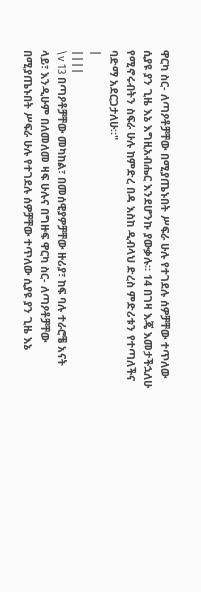ዋርካ ስር- ለጣዖቶቻቸው በሚያጤኑበት ሥፍራ ሁሉ የተገደሉ ሰዎቻቸው ተጥለው ሲያዩ ያን ጊዜ እኔ እግዚአብሔር እንደሆንኩ ያውቃሉ። 14 በገዛ እጄ እመታችኋለሁ የሚኖሩብትን ስፍራ ሁሉ ከምድረ በዳ እስከ ዲብላህ ድረስ ምድሪቱን የተጣለችና ባድማ አደርጋታለሁ።"
|
||||
\v 13 በጣዖቶቻቸው መካከል፣ በመሰዊያዎቻቸው ዙሪያ፣ ከፍ ባሉ ተራሮቼ አናት ላይ፣ እንዲሁም በለመለመ ዛፍ ሁሉና በግዙፍ ዋርካ ስር- ለጣዖቶቻቸው በሚያጤኑበት ሥፍራ ሁሉ የተገደሉ ሰዎቻቸው ተጥለው ሲያዩ ያን ጊዜ እኔ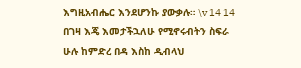እግዚአብሔር እንደሆንኩ ያውቃሉ። \v 14 14 በገዛ እጄ እመታችኋለሁ የሚኖሩብትን ስፍራ ሁሉ ከምድረ በዳ እስከ ዲብላህ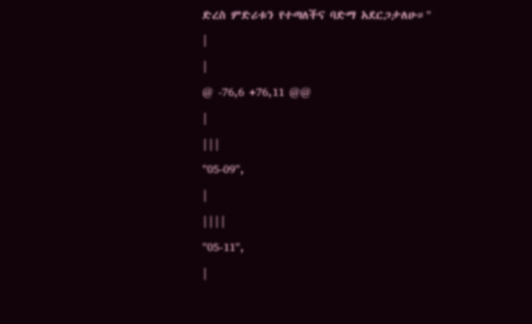ድረስ ምድሪቱን የተጣለችና ባድማ አደርጋታለሁ።"
|
|
@ -76,6 +76,11 @@
|
|||
"05-09",
|
||||
"05-11",
|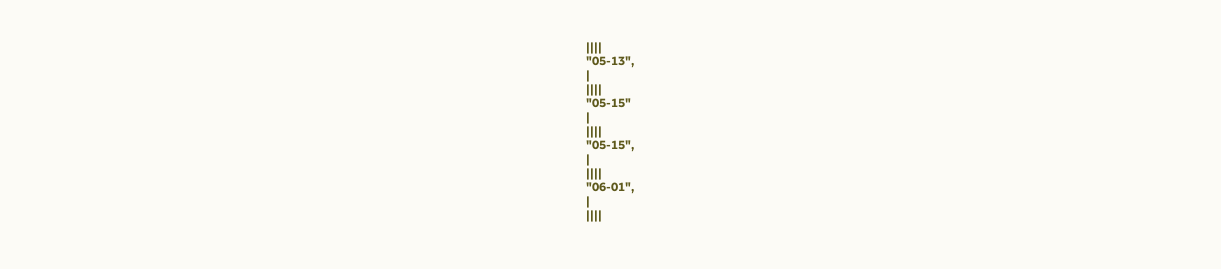||||
"05-13",
|
||||
"05-15"
|
||||
"05-15",
|
||||
"06-01",
|
||||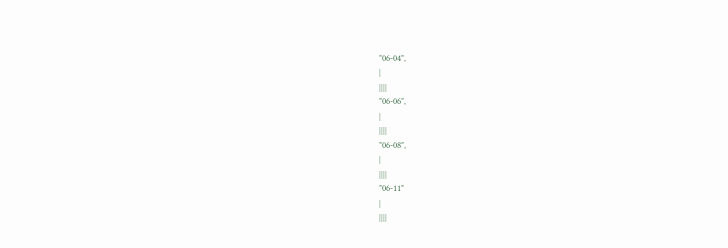"06-04",
|
||||
"06-06",
|
||||
"06-08",
|
||||
"06-11"
|
||||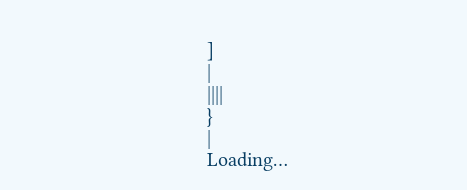]
|
||||
}
|
Loading…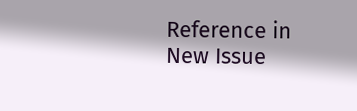Reference in New Issue